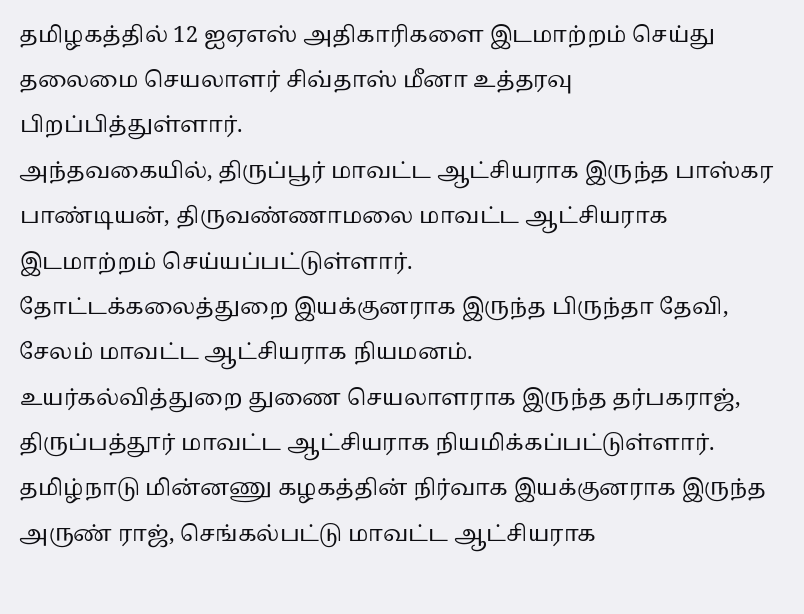தமிழகத்தில் 12 ஐஏஎஸ் அதிகாரிகளை இடமாற்றம் செய்து தலைமை செயலாளர் சிவ்தாஸ் மீனா உத்தரவு பிறப்பித்துள்ளார்.
அந்தவகையில், திருப்பூர் மாவட்ட ஆட்சியராக இருந்த பாஸ்கர பாண்டியன், திருவண்ணாமலை மாவட்ட ஆட்சியராக இடமாற்றம் செய்யப்பட்டுள்ளார்.
தோட்டக்கலைத்துறை இயக்குனராக இருந்த பிருந்தா தேவி, சேலம் மாவட்ட ஆட்சியராக நியமனம்.
உயர்கல்வித்துறை துணை செயலாளராக இருந்த தர்பகராஜ், திருப்பத்தூர் மாவட்ட ஆட்சியராக நியமிக்கப்பட்டுள்ளார்.
தமிழ்நாடு மின்னணு கழகத்தின் நிர்வாக இயக்குனராக இருந்த அருண் ராஜ், செங்கல்பட்டு மாவட்ட ஆட்சியராக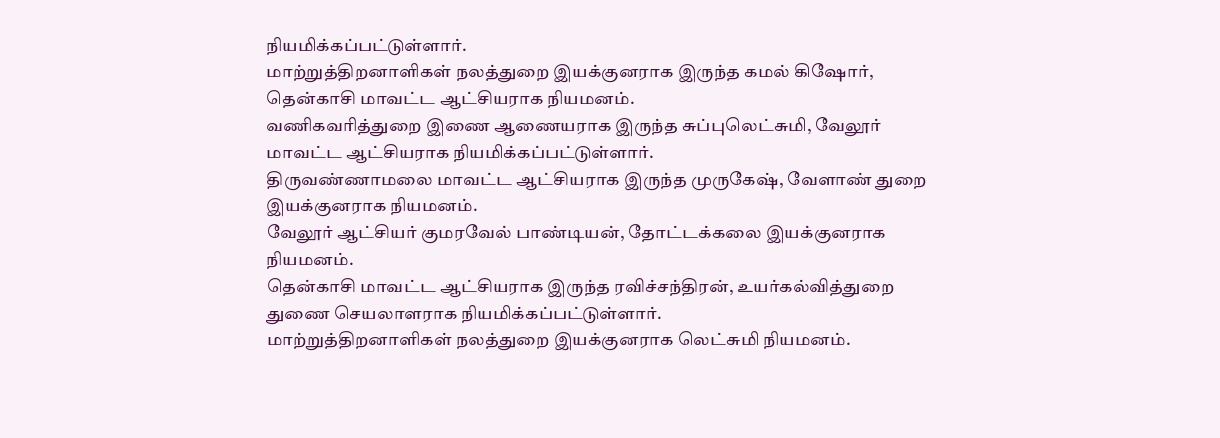நியமிக்கப்பட்டுள்ளார்.
மாற்றுத்திறனாளிகள் நலத்துறை இயக்குனராக இருந்த கமல் கிஷோர், தென்காசி மாவட்ட ஆட்சியராக நியமனம்.
வணிகவரித்துறை இணை ஆணையராக இருந்த சுப்புலெட்சுமி, வேலூர் மாவட்ட ஆட்சியராக நியமிக்கப்பட்டுள்ளார்.
திருவண்ணாமலை மாவட்ட ஆட்சியராக இருந்த முருகேஷ், வேளாண் துறை இயக்குனராக நியமனம்.
வேலூர் ஆட்சியர் குமரவேல் பாண்டியன், தோட்டக்கலை இயக்குனராக நியமனம்.
தென்காசி மாவட்ட ஆட்சியராக இருந்த ரவிச்சந்திரன், உயர்கல்வித்துறை துணை செயலாளராக நியமிக்கப்பட்டுள்ளார்.
மாற்றுத்திறனாளிகள் நலத்துறை இயக்குனராக லெட்சுமி நியமனம்.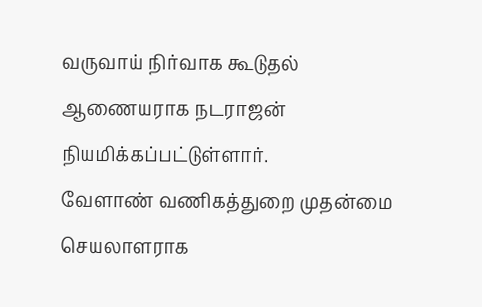வருவாய் நிர்வாக கூடுதல் ஆணையராக நடராஜன் நியமிக்கப்பட்டுள்ளார்.
வேளாண் வணிகத்துறை முதன்மை செயலாளராக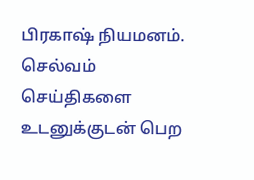பிரகாஷ் நியமனம்.
செல்வம்
செய்திகளை உடனுக்குடன் பெற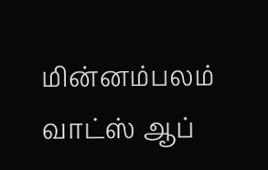மின்னம்பலம் வாட்ஸ் ஆப்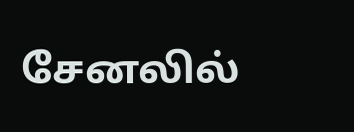சேனலில்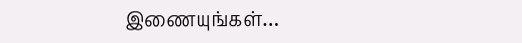இணையுங்கள்…